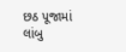છઠ પૂજામાં લાંબુ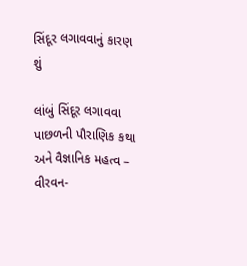સિંદૂર લગાવવાનું કારણ શું

લાંબું સિંદૂર લગાવવા પાછળની પૌરાણિક કથા અને વૈજ્ઞાનિક મહત્વ – વીરવન-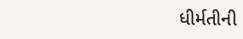ધીર્મતીની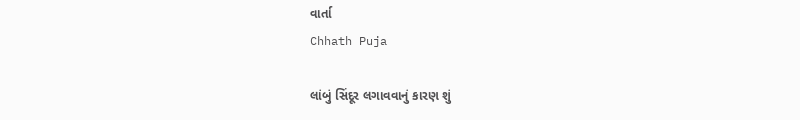વાર્તા
Chhath Puja

લાંબું સિંદૂર લગાવવાનું કારણ શું